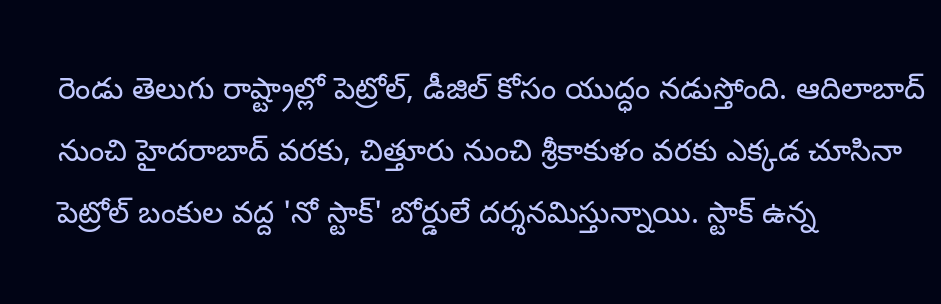రెండు తెలుగు రాష్ట్రాల్లో పెట్రోల్, డీజిల్ కోసం యుద్ధం నడుస్తోంది. ఆదిలాబాద్ నుంచి హైదరాబాద్ వరకు, చిత్తూరు నుంచి శ్రీకాకుళం వరకు ఎక్కడ చూసినా పెట్రోల్ బంకుల వద్ద 'నో స్టాక్' బోర్డులే దర్శనమిస్తున్నాయి. స్టాక్ ఉన్న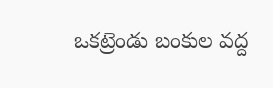ఒకట్రెండు బంకుల వద్ద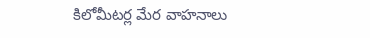కిలోమీటర్ల మేర వాహనాలు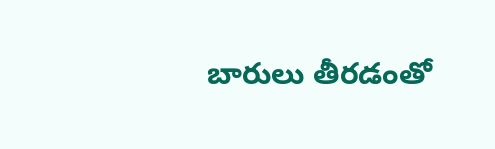బారులు తీరడంతో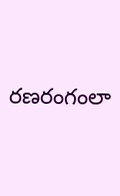రణరంగంలా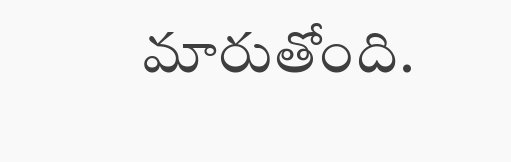మారుతోంది.